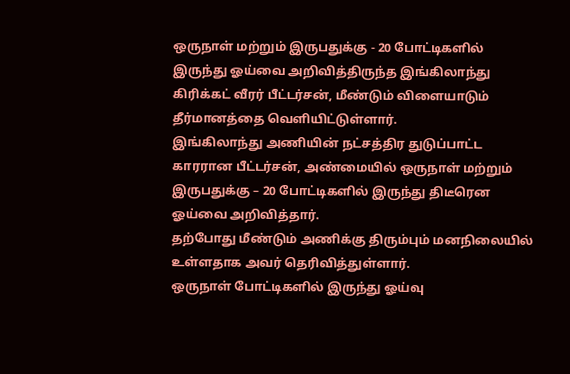ஒருநாள் மற்றும் இருபதுக்கு - 20 போட்டிகளில் இருந்து ஓய்வை அறிவித்திருந்த இங்கிலாந்து கிரிக்கட் வீரர் பீட்டர்சன், மீண்டும் விளையாடும் தீர்மானத்தை வெளியிட்டுள்ளார்.
இங்கிலாந்து அணியின் நட்சத்திர துடுப்பாட்ட காரரான பீட்டர்சன், அண்மையில் ஒருநாள் மற்றும் இருபதுக்கு – 20 போட்டிகளில் இருந்து திடீரென ஓய்வை அறிவித்தார்.
தற்போது மீண்டும் அணிக்கு திரும்பும் மனநிலையில் உள்ளதாக அவர் தெரிவித்துள்ளார்.
ஒருநாள் போட்டிகளில் இருந்து ஓய்வு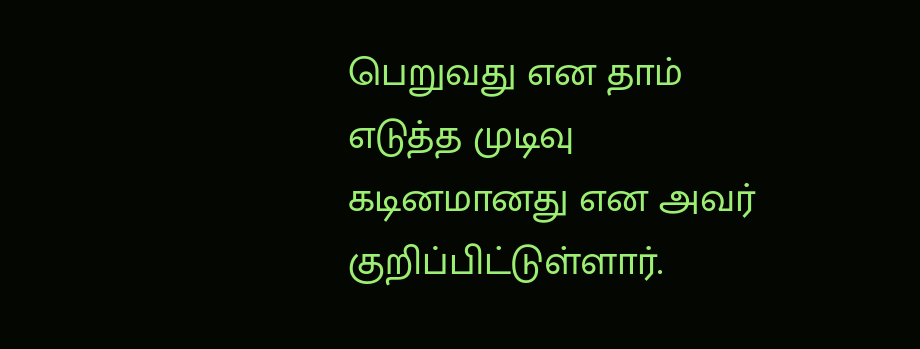பெறுவது என தாம் எடுத்த முடிவு கடினமானது என அவர் குறிப்பிட்டுள்ளார்.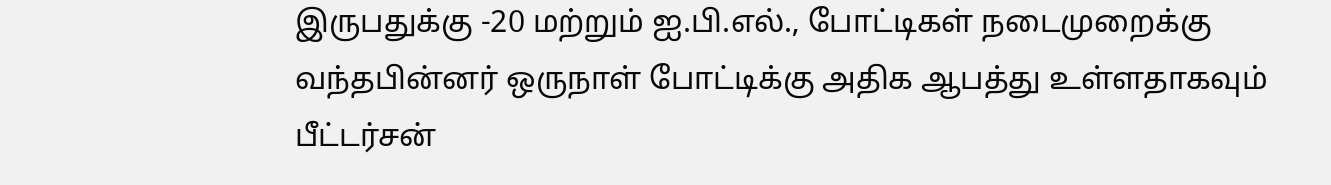இருபதுக்கு -20 மற்றும் ஐ.பி.எல்., போட்டிகள் நடைமுறைக்கு வந்தபின்னர் ஒருநாள் போட்டிக்கு அதிக ஆபத்து உள்ளதாகவும் பீட்டர்சன்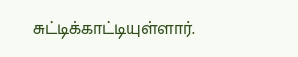சுட்டிக்காட்டியுள்ளார்.